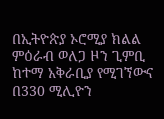በኢትዮጵያ ኦሮሚያ ክልል ምዕራብ ወለጋ ዞን ጊምቢ ከተማ አቅራቢያ የሚገኘውና በ330 ሚሊዮን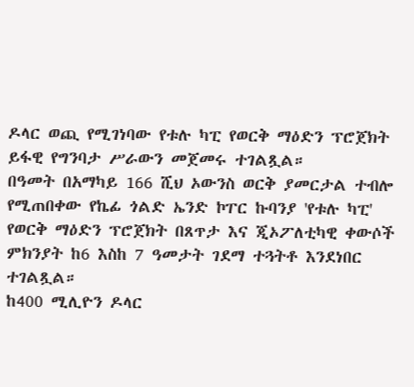ዶላር ወጪ የሚገነባው የቱሉ ካፒ የወርቅ ማዕድን ፕሮጀክት ይፋዊ የግንባታ ሥራውን መጀመሩ ተገልጿል።
በዓመት በአማካይ 166 ሺህ ኦውንስ ወርቅ ያመርታል ተብሎ የሚጠበቀው የኬፊ ጎልድ ኤንድ ኮፐር ኩባንያ 'የቱሉ ካፒ' የወርቅ ማዕድን ፕሮጀክት በጸጥታ እና ጂኦፖለቲካዊ ቀውሶች ምክንያት ከ6 እስከ 7 ዓመታት ገደማ ተጓትቶ እንደነበር ተገልጿል።
ከ400 ሚሊዮን ዶላር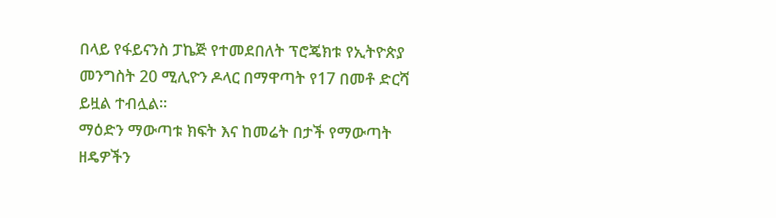በላይ የፋይናንስ ፓኬጅ የተመደበለት ፕሮጄክቱ የኢትዮጵያ መንግስት 20 ሚሊዮን ዶላር በማዋጣት የ17 በመቶ ድርሻ ይዟል ተብሏል።
ማዕድን ማውጣቱ ክፍት እና ከመሬት በታች የማውጣት ዘዴዎችን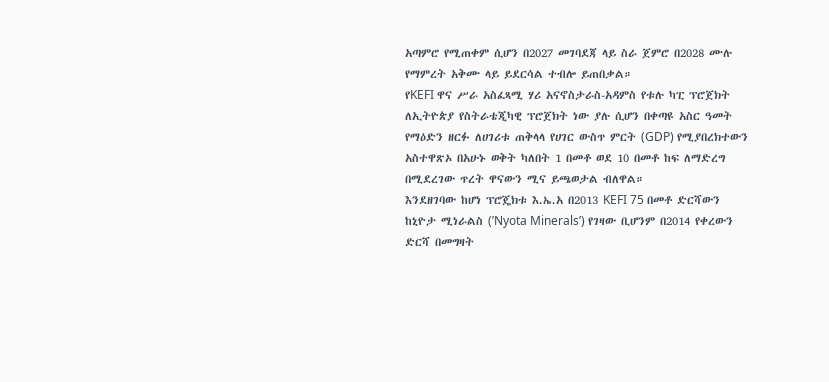አጣምሮ የሚጠቀም ሲሆን በ2027 መገባደጃ ላይ ስራ ጀምሮ በ2028 ሙሉ የማምረት አቅሙ ላይ ይደርሳል ተብሎ ይጠበቃል።
የKEFI ዋና ሥራ አስፈጻሚ ሃሪ አናኖስታራስ-አዳምስ የቱሉ ካፒ ፕሮጀክት ለኢትዮጵያ የስትራቴጂካዊ ፕሮጀክት ነው ያሉ ሲሆን በቀጣዩ አስር ዓመት የማዕድን ዘርፉ ለሀገሪቱ ጠቅላላ የሀገር ውስጥ ምርት (GDP) የሚያበረክተውን አስተዋጽኦ በአሁኑ ወቅት ካለበት 1 በመቶ ወደ 10 በመቶ ከፍ ለማድረግ በሚደረገው ጥረት ዋናውን ሚና ይጫወታል ብለዋል።
እንደዘገባው ከሆነ ፕሮጄክቱ እ.ኤ.አ በ2013 KEFI 75 በመቶ ድርሻውን ከኒዮታ ሚነራልስ (’Nyota Minerals’) የገዛው ቢሆንም በ2014 የቀረውን ድርሻ በመግዛት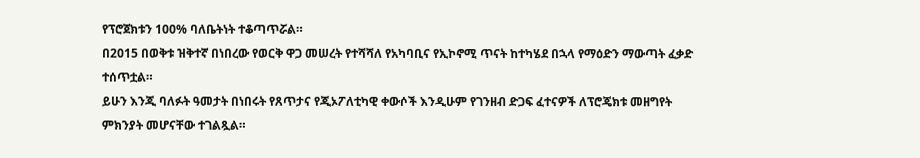የፕሮጀክቱን 100% ባለቤትነት ተቆጣጥሯል።
በ2015 በወቅቱ ዝቅተኛ በነበረው የወርቅ ዋጋ መሠረት የተሻሻለ የአካባቢና የኢኮኖሚ ጥናት ከተካሄደ በኋላ የማዕድን ማውጣት ፈቃድ ተሰጥቷል።
ይሁን እንጂ ባለፉት ዓመታት በነበሩት የጸጥታና የጂኦፖለቲካዊ ቀውሶች እንዲሁም የገንዘብ ድጋፍ ፈተናዎች ለፕሮጄክቱ መዘግየት ምክንያት መሆናቸው ተገልጿል።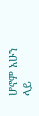ሆኖም አሁን ላይ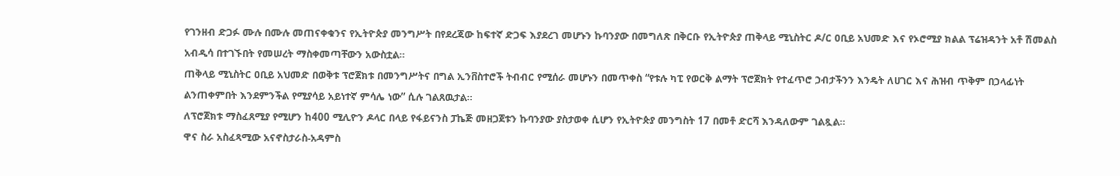የገንዘብ ድጋፉ ሙሉ በሙሉ መጠናቀቁንና የኢትዮጵያ መንግሥት በየደረጃው ከፍተኛ ድጋፍ እያደረገ መሆኑን ኩባንያው በመግለጽ በቅርቡ የኢትዮጵያ ጠቅላይ ሚኒስትር ዶ/ር ዐቢይ አህመድ እና የኦሮሚያ ክልል ፕሬዝዳንት አቶ ሽመልስ አብዲሳ በተገኙበት የመሠረት ማስቀመጣቸውን አውስቷል።
ጠቅላይ ሚኒስትር ዐቢይ አህመድ በወቅቱ ፕሮጀክቱ በመንግሥትና በግል ኢንቨስተሮች ትብብር የሚሰራ መሆኑን በመጥቀስ “የቱሉ ካፒ የወርቅ ልማት ፕሮጀክት የተፈጥሮ ኃብታችንን እንዴት ለሀገር እና ሕዝብ ጥቅም በኃላፊነት ልንጠቀምበት እንደምንችል የሚያሳይ አይነተኛ ምሳሌ ነው” ሲሉ ገልጸዉታል።
ለፕሮጀክቱ ማስፈጸሚያ የሚሆን ከ400 ሚሊዮን ዶላር በላይ የፋይናንስ ፓኬጅ መዘጋጀቱን ኩባንያው ያስታወቀ ሲሆን የኢትዮጵያ መንግስት 17 በመቶ ድርሻ እንዳለውም ገልጿል።
ዋና ስራ አስፈጻሚው አናኖስታራስ-አዳምስ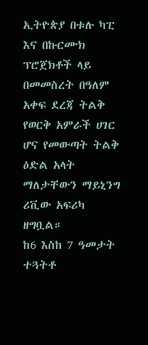ኢትዮጵያ በቱሉ ካፒ እና በኩርሙክ ፕሮጀክቶች ላይ በመመስረት በዓለም አቀፍ ደረጃ ትልቅ የወርቅ አምራች ሀገር ሆና የመውጣት ትልቅ ዕድል አላት ማለታቸውን ማይኒንግ ሪቪው አፍሪካ ዘግቧል።
ከ6 እስከ 7 ዓመታት ተጓትቶ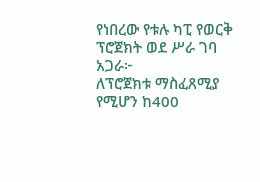የነበረው የቱሉ ካፒ የወርቅ ፕሮጀክት ወደ ሥራ ገባ
አጋራ፦
ለፕሮጀክቱ ማስፈጸሚያ የሚሆን ከ400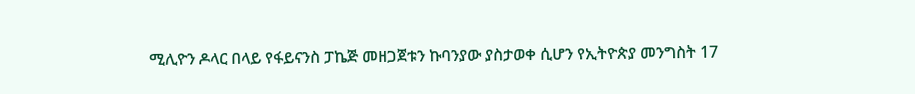ሚሊዮን ዶላር በላይ የፋይናንስ ፓኬጅ መዘጋጀቱን ኩባንያው ያስታወቀ ሲሆን የኢትዮጵያ መንግስት 17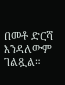በመቶ ድርሻ እንዳለውም ገልጿል።